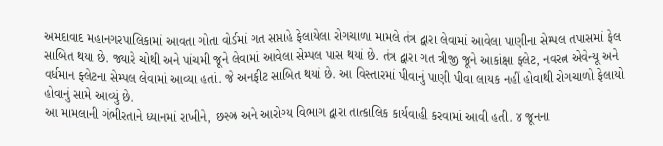અમદાવાદ મહાનગરપાલિકામાં આવતા ગોતા વોર્ડમાં ગત સપ્તાહે ફેલાયેલા રોગચાળા મામલે તંત્ર દ્વારા લેવામાં આવેલા પાણીના સેમ્પલ તપાસમાં ફેલ સાબિત થયા છે. જ્યારે ચોથી અને પાંચમી જૂને લેવામાં આવેલા સેમ્પલ પાસ થયાં છે. તંત્ર દ્વારા ગત ત્રીજી જૂને આકાંક્ષા ફ્લેટ, નવરત્ન એવેન્યૂ અને વર્ધમાન ફ્લેટના સેમ્પલ લેવામાં આવ્યા હતાં. જે અનફીટ સાબિત થયાં છે. આ વિસ્તારમાં પીવાનું પાણી પીવા લાયક નહીં હોવાથી રોગચાળો ફેલાયો હોવાનું સામે આવ્યું છે.
આ મામલાની ગંભીરતાને ધ્યાનમાં રાખીને, છસ્ઝ્ર અને આરોગ્ય વિભાગ દ્વારા તાત્કાલિક કાર્યવાહી કરવામાં આવી હતી. ૪ જૂનના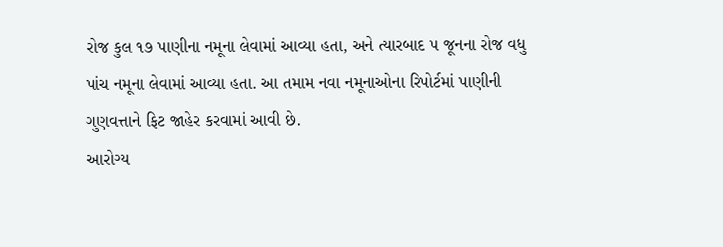રોજ કુલ ૧૭ પાણીના નમૂના લેવામાં આવ્યા હતા, અને ત્યારબાદ ૫ જૂનના રોજ વધુ પાંચ નમૂના લેવામાં આવ્યા હતા. આ તમામ નવા નમૂનાઓના રિપોર્ટમાં પાણીની ગુણવત્તાને ફિટ જાહેર કરવામાં આવી છે.
આરોગ્ય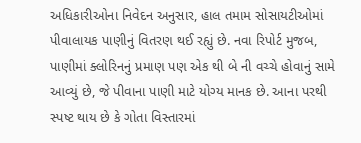અધિકારીઓના નિવેદન અનુસાર, હાલ તમામ સોસાયટીઓમાં પીવાલાયક પાણીનું વિતરણ થઈ રહ્યું છે. નવા રિપોર્ટ મુજબ, પાણીમાં ક્લોરિનનું પ્રમાણ પણ એક થી બે ની વચ્ચે હોવાનું સામે આવ્યું છે, જે પીવાના પાણી માટે યોગ્ય માનક છે. આના પરથી સ્પષ્ટ થાય છે કે ગોતા વિસ્તારમાં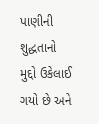પાણીની શુદ્ધતાનો મુદ્દો ઉકેલાઈ ગયો છે અને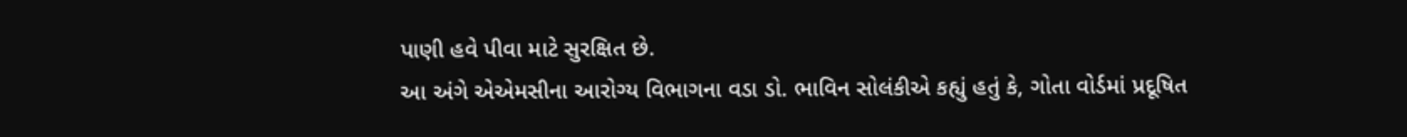પાણી હવે પીવા માટે સુરક્ષિત છે.
આ અંગે એએમસીના આરોગ્ય વિભાગના વડા ડો. ભાવિન સોલંકીએ કહ્યું હતું કે, ગોતા વોર્ડમાં પ્રદૂષિત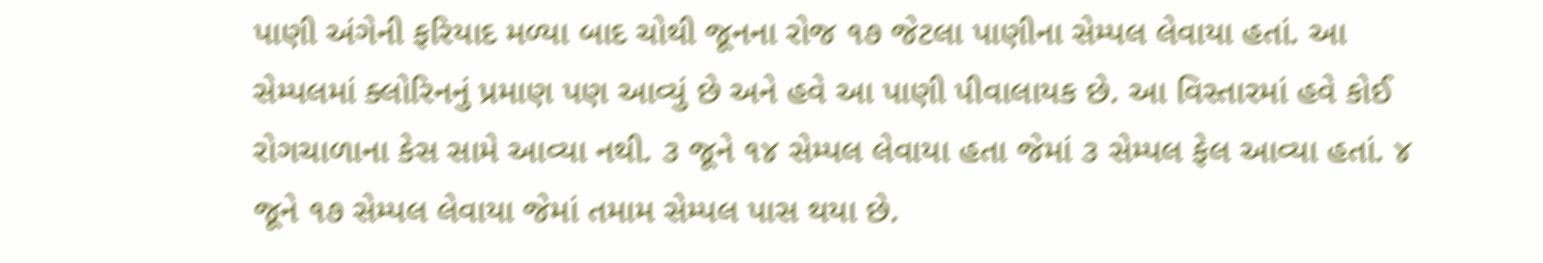પાણી અંગેની ફરિયાદ મળ્યા બાદ ચોથી જૂનના રોજ ૧૭ જેટલા પાણીના સેમ્પલ લેવાયા હતાં. આ સેમ્પલમાં ક્લોરિનનું પ્રમાણ પણ આવ્યું છે અને હવે આ પાણી પીવાલાયક છે. આ વિસ્તારમાં હવે કોઈ રોગચાળાના કેસ સામે આવ્યા નથી. ૩ જૂને ૧૪ સેમ્પલ લેવાયા હતા જેમાં ૩ સેમ્પલ ફેલ આવ્યા હતાં. ૪ જૂને ૧૭ સેમ્પલ લેવાયા જેમાં તમામ સેમ્પલ પાસ થયા છે.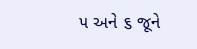૫ અને ૬ જૂને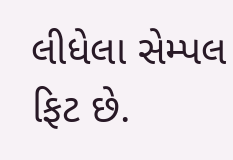લીધેલા સેમ્પલ ફિટ છે.